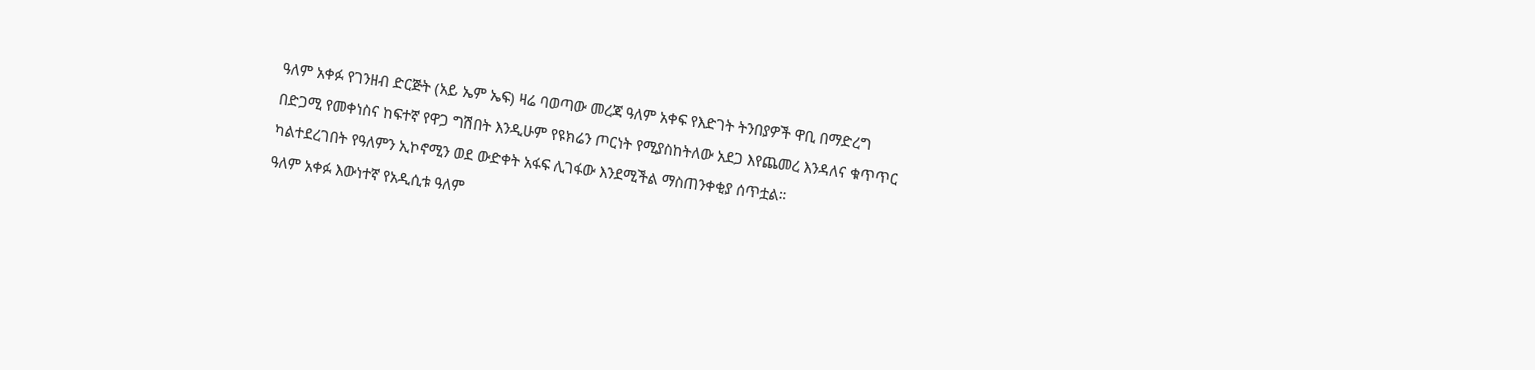ዓለም አቀፉ የገንዘብ ድርጅት (አይ ኤም ኤፍ) ዛሬ ባወጣው መረጃ ዓለም አቀፍ የእድገት ትንበያዎች ዋቢ በማድረግ በድጋሚ የመቀነስና ከፍተኛ የዋጋ ግሽበት እንዲሁም የዩክሬን ጦርነት የሚያስከትለው አደጋ እየጨመረ እንዳለና ቁጥጥር ካልተደረገበት የዓለምን ኢኮኖሚን ወደ ውድቀት አፋፍ ሊገፋው እንደሚችል ማስጠንቀቂያ ሰጥቷል።
ዓለም አቀፉ እውነተኛ የአዲሲቱ ዓለም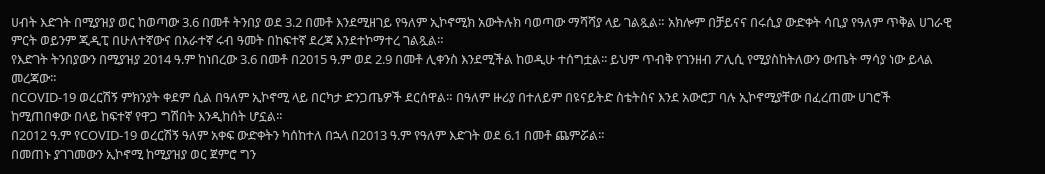ሀብት እድገት በሚያዝያ ወር ከወጣው 3.6 በመቶ ትንበያ ወደ 3.2 በመቶ እንደሚዘገይ የዓለም ኢኮኖሚክ አውትሉክ ባወጣው ማሻሻያ ላይ ገልጿል። አክሎም በቻይናና በሩሲያ ውድቀት ሳቢያ የዓለም ጥቅል ሀገራዊ ምርት ወይንም ጂዲፒ በሁለተኛውና በአራተኛ ሩብ ዓመት በከፍተኛ ደረጃ እንደተኮማተረ ገልጿል።
የእድገት ትንበያውን በሚያዝያ 2014 ዓ.ም ከነበረው 3.6 በመቶ በ2015 ዓ.ም ወደ 2.9 በመቶ ሊቀንስ እንደሚችል ከወዲሁ ተሰግቷል፡፡ ይህም ጥብቅ የገንዘብ ፖሊሲ የሚያስከትለውን ውጤት ማሳያ ነው ይላል መረጃው።
በCOVID-19 ወረርሽኝ ምክንያት ቀደም ሲል በዓለም ኢኮኖሚ ላይ በርካታ ድንጋጤዎች ደርሰዋል። በዓለም ዙሪያ በተለይም በዩናይትድ ስቴትስና እንደ አውሮፓ ባሉ ኢኮኖሚያቸው በፈረጠሙ ሀገሮች ከሚጠበቀው በላይ ከፍተኛ የዋጋ ግሽበት እንዲከሰት ሆኗል።
በ2012 ዓ.ም የCOVID-19 ወረርሽኝ ዓለም አቀፍ ውድቀትን ካሰከተለ በኋላ በ2013 ዓ.ም የዓለም እድገት ወደ 6.1 በመቶ ጨምሯል።
በመጠኑ ያገገመውን ኢኮኖሚ ከሚያዝያ ወር ጀምሮ ግን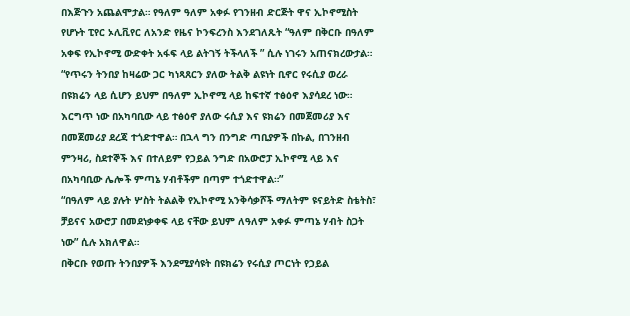በእጅጉን አጨልሞታል። የዓለም ዓለም አቀፉ የገንዘብ ድርጅት ዋና ኢኮኖሚስት የሆኑት ፒየር ኦሊቪየር ለአንድ የዜና ኮንፍረንስ እንደገለጹት “ዓለም በቅርቡ በዓለም አቀፍ የኢኮኖሚ ውድቀት አፋፍ ላይ ልትገኝ ትችላለች ” ሲሉ ነገሩን አጠናክረውታል።
“የጥሩን ትንበያ ከዛሬው ጋር ካነጻጸርን ያለው ትልቅ ልዩነት ቢኖር የሩሲያ ወረራ በዩክሬን ላይ ሲሆን ይህም በዓለም ኢኮኖሚ ላይ ከፍተኛ ተፅዕኖ እያሳደረ ነው። እርግጥ ነው በአካባቢው ላይ ተፅዕኖ ያለው ሩሲያ እና ዩክሬን በመጀመሪያ እና በመጀመሪያ ደረጃ ተጎድተዋል። በኋላ ግን በንግድ ጣቢያዎች በኩል, በገንዘብ ምንዛሪ, ስደተኞች እና በተለይም የኃይል ንግድ በአውሮፓ ኢኮኖሚ ላይ እና በአካባቢው ሌሎች ምጣኔ ሃብቶችም በጣም ተጎድተዋል።”
“በዓለም ላይ ያሉት ሦስት ትልልቅ የኢኮኖሚ አንቅሳቃሾች ማለትም ዩናይትድ ስቴትስ፣ ቻይናና አውሮፓ በመደነቃቀፍ ላይ ናቸው ይህም ለዓለም አቀፉ ምጣኔ ሃብት ስጋት ነው” ሲሉ አክለዋል።
በቅርቡ የወጡ ትንበያዎች እንደሚያሳዩት በዩክሬን የሩሲያ ጦርነት የኃይል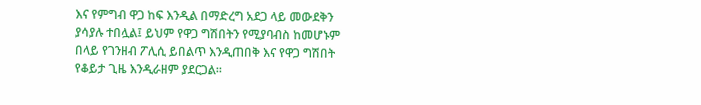እና የምግብ ዋጋ ከፍ እንዲል በማድረግ አደጋ ላይ መውደቅን ያሳያሉ ተበሏል፤ ይህም የዋጋ ግሽበትን የሚያባብስ ከመሆኑም በላይ የገንዘብ ፖሊሲ ይበልጥ እንዲጠበቅ እና የዋጋ ግሽበት የቆይታ ጊዜ እንዲራዘም ያደርጋል።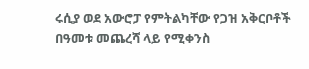ሩሲያ ወደ አውሮፓ የምትልካቸው የጋዝ አቅርቦቶች በዓመቱ መጨረሻ ላይ የሚቀንስ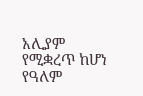አሊያም የሚቋረጥ ከሆነ የዓለም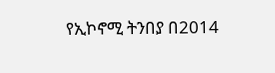የኢኮኖሚ ትንበያ በ2014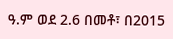ዓ.ም ወደ 2.6 በመቶ፣ በ2015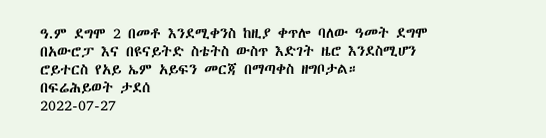ዓ.ም ደግሞ 2 በመቶ እንደሚቀንስ ከዚያ ቀጥሎ ባለው ዓመት ደግሞ በአውሮፓ እና በዩናይትድ ስቴትስ ውስጥ እድገት ዜሮ እንደስሚሆን ሮይተርስ የአይ ኤም አይፍን መርጃ በማጣቀስ ዘግቦታል።
በፍሬሕይወት ታደሰ
2022-07-27